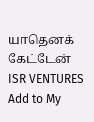யாதெனக் கேட்டேன்
ISR VENTURES
Add to My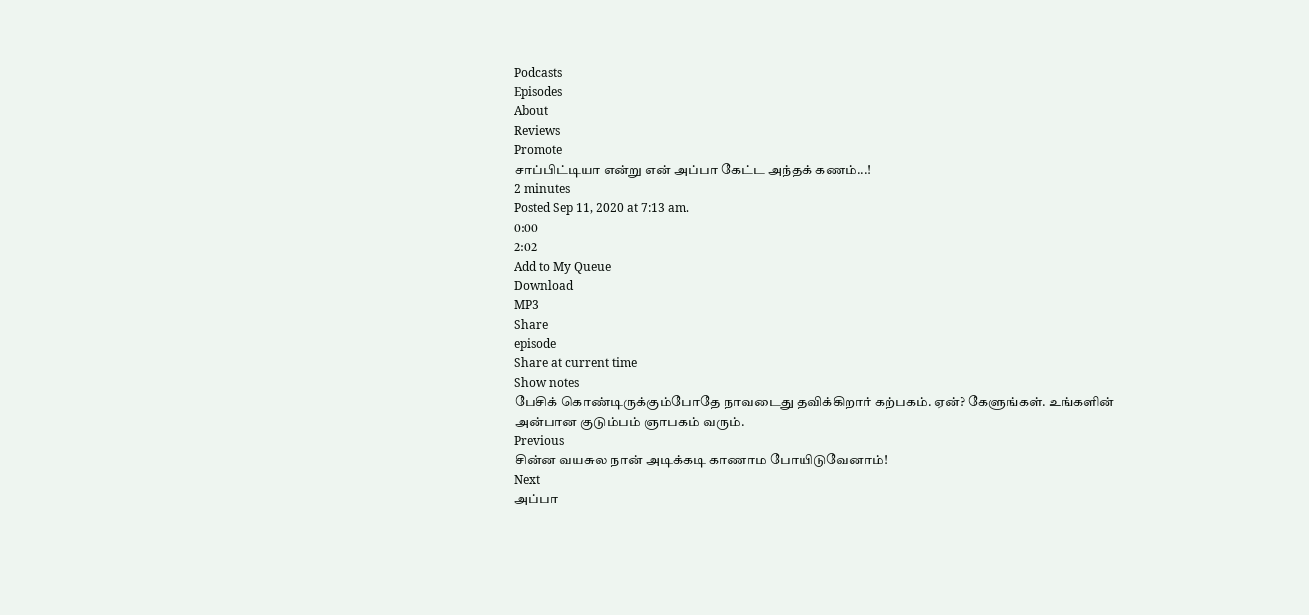Podcasts
Episodes
About
Reviews
Promote
சாப்பிட்டியா என்று என் அப்பா கேட்ட அந்தக் கணம்...!
2 minutes
Posted Sep 11, 2020 at 7:13 am.
0:00
2:02
Add to My Queue
Download
MP3
Share
episode
Share at current time
Show notes
பேசிக் கொண்டிருக்கும்போதே நாவடைது தவிக்கிறார் கற்பகம். ஏன்? கேளுங்கள். உங்களின் அன்பான குடும்பம் ஞாபகம் வரும்.
Previous
சின்ன வயசுல நான் அடிக்கடி காணாம போயிடுவேனாம்!
Next
அப்பா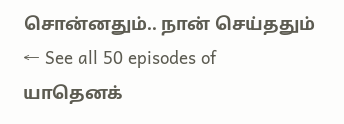சொன்னதும்.. நான் செய்ததும்
← See all 50 episodes of யாதெனக்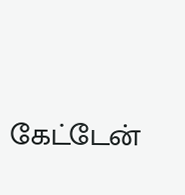கேட்டேன்